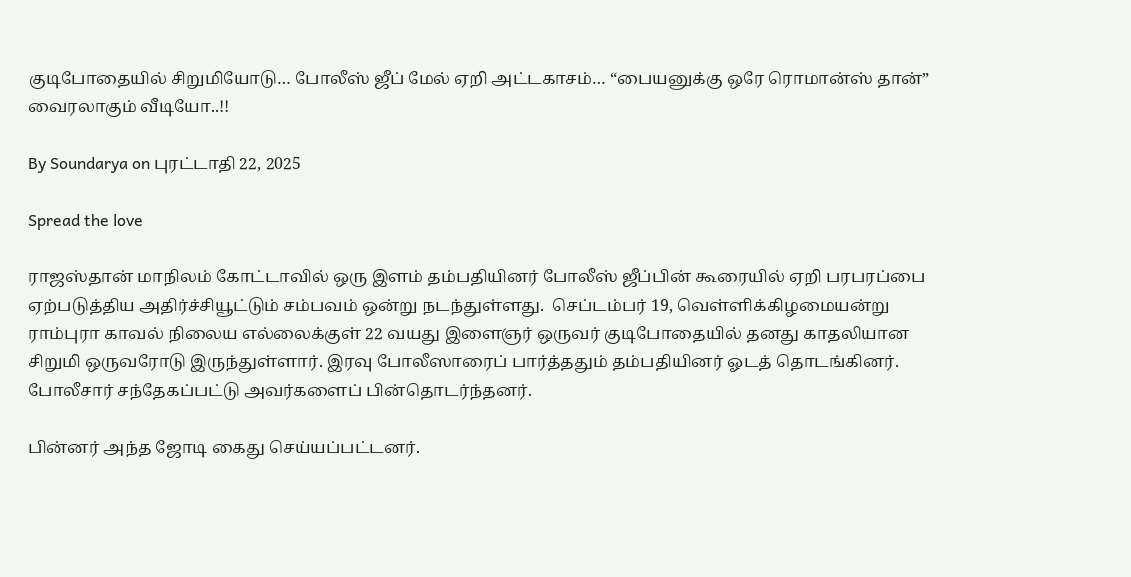குடிபோதையில் சிறுமியோடு… போலீஸ் ஜீப் மேல் ஏறி அட்டகாசம்… “பையனுக்கு ஒரே ரொமான்ஸ் தான்” வைரலாகும் வீடியோ..!!

By Soundarya on புரட்டாதி 22, 2025

Spread the love

ராஜஸ்தான் மாநிலம் கோட்டாவில் ஒரு இளம் தம்பதியினர் போலீஸ் ஜீப்பின் கூரையில் ஏறி பரபரப்பை ஏற்படுத்திய அதிர்ச்சியூட்டும் சம்பவம் ஒன்று நடந்துள்ளது.  செப்டம்பர் 19, வெள்ளிக்கிழமையன்று ராம்புரா காவல் நிலைய எல்லைக்குள் 22 வயது இளைஞர் ஒருவர் குடிபோதையில் தனது காதலியான சிறுமி ஒருவரோடு இருந்துள்ளார். இரவு போலீஸாரைப் பார்த்ததும் தம்பதியினர் ஓடத் தொடங்கினர். போலீசார் சந்தேகப்பட்டு அவர்களைப் பின்தொடர்ந்தனர்.

பின்னர் அந்த ஜோடி கைது செய்யப்பட்டனர்.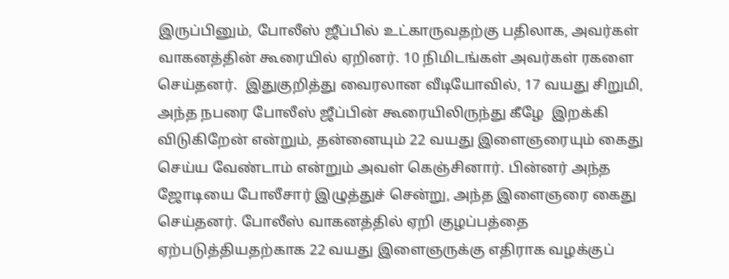இருப்பினும், போலீஸ் ஜீப்பில் உட்காருவதற்கு பதிலாக, அவர்கள் வாகனத்தின் கூரையில் ஏறினர். 10 நிமிடங்கள் அவர்கள் ரகளை செய்தனர்.  இதுகுறித்து வைரலான வீடியோவில், 17 வயது சிறுமி, அந்த நபரை போலீஸ் ஜீப்பின் கூரையிலிருந்து கீழே  இறக்கி விடுகிறேன் என்றும், தன்னையும் 22 வயது இளைஞரையும் கைது செய்ய வேண்டாம் என்றும் அவள் கெஞ்சினார். பின்னர் அந்த ஜோடியை போலீசார் இழுத்துச் சென்று, அந்த இளைஞரை கைது செய்தனர். போலீஸ் வாகனத்தில் ஏறி குழப்பத்தை ஏற்படுத்தியதற்காக 22 வயது இளைஞருக்கு எதிராக வழக்குப்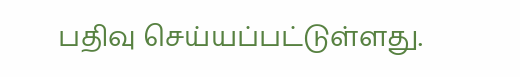பதிவு செய்யப்பட்டுள்ளது.